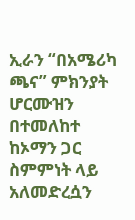ኢራን “በአሜሪካ ጫና” ምክንያት ሆርሙዝን በተመለከተ ከኦማን ጋር ስምምነት ላይ አለመድረሷን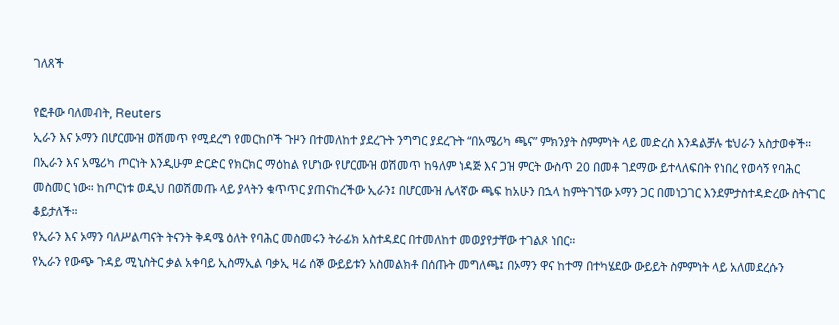ገለጸች

የፎቶው ባለመብት, Reuters
ኢራን እና ኦማን በሆርሙዝ ወሽመጥ የሚደረግ የመርከቦች ጉዞን በተመለከተ ያደረጉት ንግግር ያደረጉት “በአሜሪካ ጫና” ምክንያት ስምምነት ላይ መድረስ እንዳልቻሉ ቴህራን አስታወቀች።
በኢራን እና አሜሪካ ጦርነት እንዲሁም ድርድር የክርክር ማዕከል የሆነው የሆርሙዝ ወሽመጥ ከዓለም ነዳጅ እና ጋዝ ምርት ውስጥ 20 በመቶ ገደማው ይተላለፍበት የነበረ የወሳኝ የባሕር መስመር ነው። ከጦርነቱ ወዲህ በወሽመጡ ላይ ያላትን ቁጥጥር ያጠናከረችው ኢራን፤ በሆርሙዝ ሌላኛው ጫፍ ከአሁን በኋላ ከምትገኘው ኦማን ጋር በመነጋገር እንደምታስተዳድረው ስትናገር ቆይታለች።
የኢራን እና ኦማን ባለሥልጣናት ትናንት ቅዳሜ ዕለት የባሕር መስመሩን ትራፊክ አስተዳደር በተመለከተ መወያየታቸው ተገልጾ ነበር።
የኢራን የውጭ ጉዳይ ሚኒስትር ቃል አቀባይ ኢስማኢል ባቃኢ ዛሬ ሰኞ ውይይቱን አስመልክቶ በሰጡት መግለጫ፤ በኦማን ዋና ከተማ በተካሄደው ውይይት ስምምነት ላይ አለመደረሱን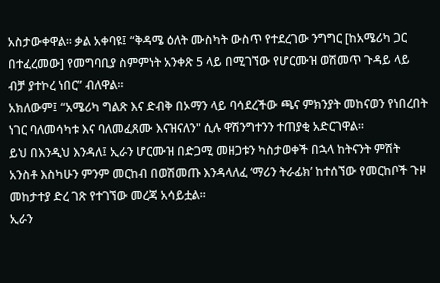አስታውቀዋል። ቃል አቀባዩ፤ “ቅዳሜ ዕለት ሙስካት ውስጥ የተደረገው ንግግር [ከአሜሪካ ጋር በተፈረመው] የመግባቢያ ስምምነት አንቀጽ 5 ላይ በሚገኘው የሆርሙዝ ወሽመጥ ጉዳይ ላይ ብቻ ያተኮረ ነበር” ብለዋል።
አክለውም፤ “አሜሪካ ግልጽ እና ድብቅ በኦማን ላይ ባሳደረችው ጫና ምክንያት መከናወን የነበረበት ነገር ባለመሳካቱ እና ባለመፈጸሙ እናዝናለን" ሲሉ ዋሽንግተንን ተጠያቂ አድርገዋል።
ይህ በእንዲህ እንዳለ፤ ኢራን ሆርሙዝ በድጋሚ መዘጋቱን ካስታወቀች በኋላ ከትናንት ምሽት አንስቶ እስካሁን ምንም መርከብ በወሽመጡ እንዳላለፈ ‘ማሪን ትራፊክ’ ከተሰኘው የመርከቦች ጉዞ መከታተያ ድረ ገጽ የተገኘው መረጃ አሳይቷል።
ኢራን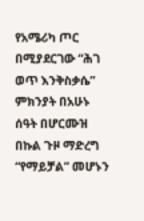የአሜሪካ ጦር በሚያደርገው “ሕገ ወጥ እንቅስቃሴ” ምክንያት በአሁኑ ሰዓት በሆርሙዝ በኩል ጉዞ ማድረግ “የማይቻል” መሆኑን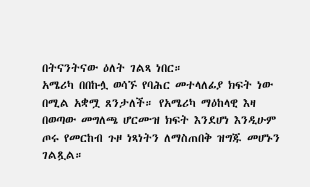በትናንትናው ዕለት ገልጻ ነበር።
አሜሪካ በበኩሏ ወሳኙ የባሕር መተላለፊያ ክፍት ነው በሚል አቋሟ ጸንታለች። የአሜሪካ ማዕከላዊ እዛ በወጣው መግለጫ ሆርሙዝ ክፍት እንደሆነ እንዲሁም ጦሩ የመርከብ ጉዞ ነጻነትን ለማስጠበቅ ዝግጁ መሆኑን ገልጿል።